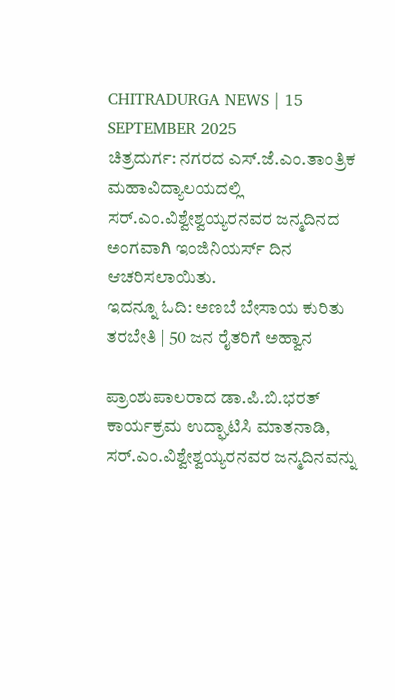CHITRADURGA NEWS | 15 SEPTEMBER 2025
ಚಿತ್ರದುರ್ಗ: ನಗರದ ಎಸ್.ಜೆ.ಎಂ.ತಾಂತ್ರಿಕ ಮಹಾವಿದ್ಯಾಲಯದಲ್ಲಿ ಸರ್.ಎಂ.ವಿಶ್ವೇಶ್ವಯ್ಯರನವರ ಜನ್ಮದಿನದ ಅಂಗವಾಗಿ ಇಂಜಿನಿಯರ್ಸ್ ದಿನ ಆಚರಿಸಲಾಯಿತು.
ಇದನ್ನೂ ಓದಿ: ಅಣಬೆ ಬೇಸಾಯ ಕುರಿತು ತರಬೇತಿ | 50 ಜನ ರೈತರಿಗೆ ಅಹ್ವಾನ

ಪ್ರಾಂಶುಪಾಲರಾದ ಡಾ.ಪಿ.ಬಿ.ಭರತ್ ಕಾರ್ಯಕ್ರಮ ಉದ್ಘಾಟಿಸಿ ಮಾತನಾಡಿ, ಸರ್.ಎಂ.ವಿಶ್ವೇಶ್ವಯ್ಯರನವರ ಜನ್ಮದಿನವನ್ನು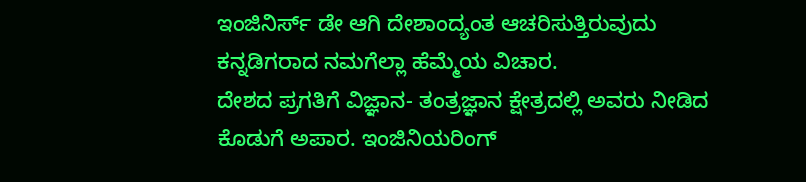ಇಂಜಿನಿರ್ಸ್ ಡೇ ಆಗಿ ದೇಶಾಂದ್ಯಂತ ಆಚರಿಸುತ್ತಿರುವುದು ಕನ್ನಡಿಗರಾದ ನಮಗೆಲ್ಲಾ ಹೆಮ್ಮೆಯ ವಿಚಾರ.
ದೇಶದ ಪ್ರಗತಿಗೆ ವಿಜ್ಞಾನ- ತಂತ್ರಜ್ಞಾನ ಕ್ಷೇತ್ರದಲ್ಲಿ ಅವರು ನೀಡಿದ ಕೊಡುಗೆ ಅಪಾರ. ಇಂಜಿನಿಯರಿಂಗ್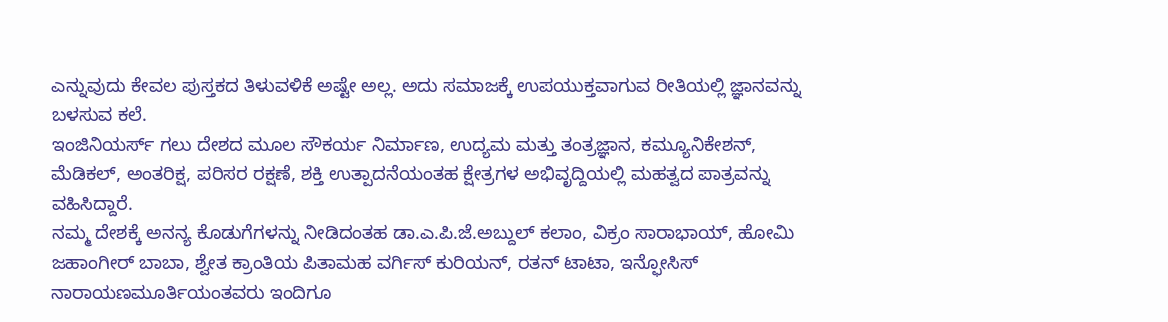ಎನ್ನುವುದು ಕೇವಲ ಪುಸ್ತಕದ ತಿಳುವಳಿಕೆ ಅಷ್ಟೇ ಅಲ್ಲ. ಅದು ಸಮಾಜಕ್ಕೆ ಉಪಯುಕ್ತವಾಗುವ ರೀತಿಯಲ್ಲಿ ಜ್ಞಾನವನ್ನು ಬಳಸುವ ಕಲೆ.
ಇಂಜಿನಿಯರ್ಸ್ ಗಲು ದೇಶದ ಮೂಲ ಸೌಕರ್ಯ ನಿರ್ಮಾಣ, ಉದ್ಯಮ ಮತ್ತು ತಂತ್ರಜ್ಞಾನ, ಕಮ್ಯೂನಿಕೇಶನ್, ಮೆಡಿಕಲ್, ಅಂತರಿಕ್ಷ, ಪರಿಸರ ರಕ್ಷಣೆ, ಶಕ್ತಿ ಉತ್ಪಾದನೆಯಂತಹ ಕ್ಷೇತ್ರಗಳ ಅಭಿವೃದ್ದಿಯಲ್ಲಿ ಮಹತ್ವದ ಪಾತ್ರವನ್ನು ವಹಿಸಿದ್ದಾರೆ.
ನಮ್ಮ ದೇಶಕ್ಕೆ ಅನನ್ಯ ಕೊಡುಗೆಗಳನ್ನು ನೀಡಿದಂತಹ ಡಾ.ಎ.ಪಿ.ಜೆ.ಅಬ್ದುಲ್ ಕಲಾಂ, ವಿಕ್ರಂ ಸಾರಾಭಾಯ್, ಹೋಮಿ ಜಹಾಂಗೀರ್ ಬಾಬಾ, ಶ್ವೇತ ಕ್ರಾಂತಿಯ ಪಿತಾಮಹ ವರ್ಗಿಸ್ ಕುರಿಯನ್, ರತನ್ ಟಾಟಾ, ಇನ್ಫೋಸಿಸ್ ನಾರಾಯಣಮೂರ್ತಿಯಂತವರು ಇಂದಿಗೂ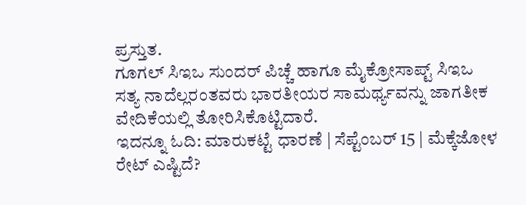ಪ್ರಸ್ತುತ.
ಗೂಗಲ್ ಸಿಇಒ ಸುಂದರ್ ಪಿಚ್ಚೆ ಹಾಗೂ ಮೈಕ್ರೋಸಾಪ್ಟ್ ಸಿಇಒ ಸತ್ಯ ನಾದೆಲ್ಲರಂತವರು ಭಾರತೀಯರ ಸಾಮರ್ಥ್ಯವನ್ನು ಜಾಗತೀಕ ವೇದಿಕೆಯಲ್ಲಿ ತೋರಿಸಿಕೊಟ್ಟಿದಾರೆ.
ಇದನ್ನೂ ಓದಿ: ಮಾರುಕಟ್ಟೆ ಧಾರಣೆ | ಸೆಪ್ಟೆಂಬರ್ 15 | ಮೆಕ್ಕೆಜೋಳ ರೇಟ್ ಎಷ್ಟಿದೆ?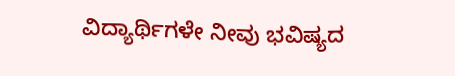ವಿದ್ಯಾರ್ಥಿಗಳೇ ನೀವು ಭವಿಷ್ಯದ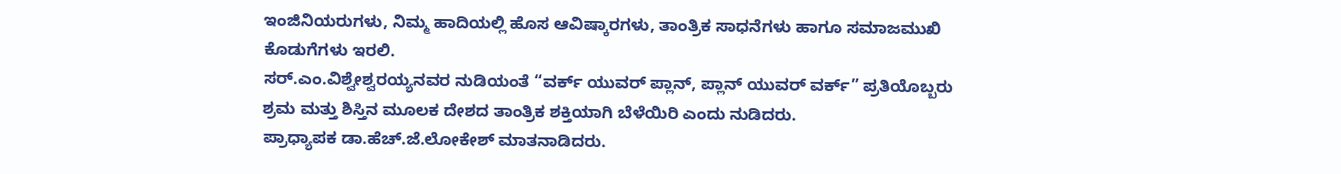ಇಂಜಿನಿಯರುಗಳು, ನಿಮ್ಮ ಹಾದಿಯಲ್ಲಿ ಹೊಸ ಆವಿಷ್ಕಾರಗಳು, ತಾಂತ್ರಿಕ ಸಾಧನೆಗಳು ಹಾಗೂ ಸಮಾಜಮುಖಿ ಕೊಡುಗೆಗಳು ಇರಲಿ.
ಸರ್.ಎಂ.ವಿಶ್ವೇಶ್ವರಯ್ಯನವರ ನುಡಿಯಂತೆ “ವರ್ಕ್ ಯುವರ್ ಪ್ಲಾನ್, ಪ್ಲಾನ್ ಯುವರ್ ವರ್ಕ್” ಪ್ರತಿಯೊಬ್ಬರು ಶ್ರಮ ಮತ್ತು ಶಿಸ್ತಿನ ಮೂಲಕ ದೇಶದ ತಾಂತ್ರಿಕ ಶಕ್ತಿಯಾಗಿ ಬೆಳೆಯಿರಿ ಎಂದು ನುಡಿದರು.
ಪ್ರಾಧ್ಯಾಪಕ ಡಾ.ಹೆಚ್.ಜೆ.ಲೋಕೇಶ್ ಮಾತನಾಡಿದರು.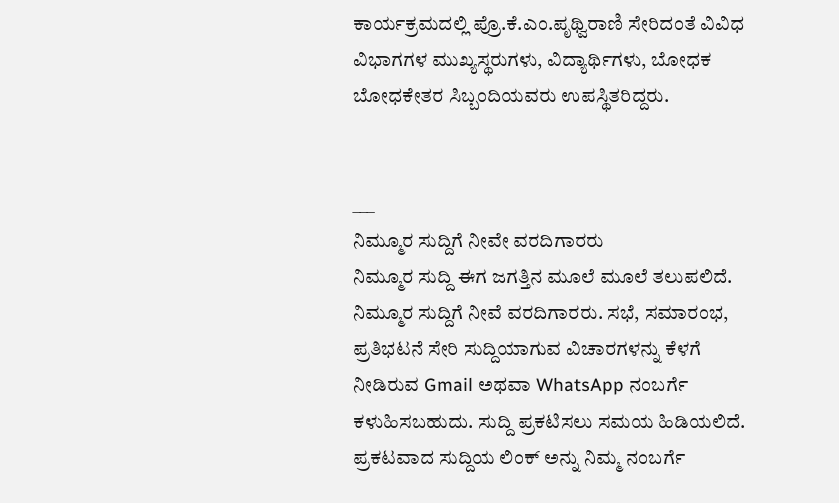ಕಾರ್ಯಕ್ರಮದಲ್ಲಿ ಪ್ರೊ.ಕೆ.ಎಂ.ಪೃಥ್ವಿರಾಣಿ ಸೇರಿದಂತೆ ವಿವಿಧ ವಿಭಾಗಗಳ ಮುಖ್ಯಸ್ಥರುಗಳು, ವಿದ್ಯಾರ್ಥಿಗಳು, ಬೋಧಕ ಬೋಧಕೇತರ ಸಿಬ್ಬಂದಿಯವರು ಉಪಸ್ಥಿತರಿದ್ದರು.


___
ನಿಮ್ಮೂರ ಸುದ್ದಿಗೆ ನೀವೇ ವರದಿಗಾರರು
ನಿಮ್ಮೂರ ಸುದ್ದಿ ಈಗ ಜಗತ್ತಿನ ಮೂಲೆ ಮೂಲೆ ತಲುಪಲಿದೆ. ನಿಮ್ಮೂರ ಸುದ್ದಿಗೆ ನೀವೆ ವರದಿಗಾರರು. ಸಭೆ, ಸಮಾರಂಭ, ಪ್ರತಿಭಟನೆ ಸೇರಿ ಸುದ್ದಿಯಾಗುವ ವಿಚಾರಗಳನ್ನು ಕೆಳಗೆ ನೀಡಿರುವ Gmail ಅಥವಾ WhatsApp ನಂಬರ್ಗೆ ಕಳುಹಿಸಬಹುದು. ಸುದ್ದಿ ಪ್ರಕಟಿಸಲು ಸಮಯ ಹಿಡಿಯಲಿದೆ. ಪ್ರಕಟವಾದ ಸುದ್ದಿಯ ಲಿಂಕ್ ಅನ್ನು ನಿಮ್ಮ ನಂಬರ್ಗೆ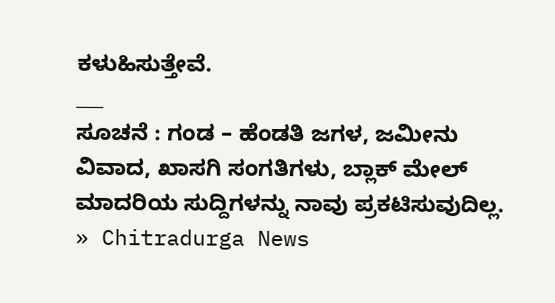ಕಳುಹಿಸುತ್ತೇವೆ.
___
ಸೂಚನೆ : ಗಂಡ – ಹೆಂಡತಿ ಜಗಳ, ಜಮೀನು ವಿವಾದ, ಖಾಸಗಿ ಸಂಗತಿಗಳು, ಬ್ಲಾಕ್ ಮೇಲ್ ಮಾದರಿಯ ಸುದ್ದಿಗಳನ್ನು ನಾವು ಪ್ರಕಟಿಸುವುದಿಲ್ಲ.
» Chitradurga News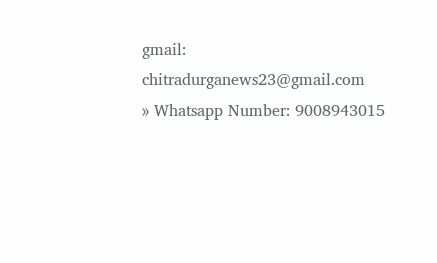gmail: chitradurganews23@gmail.com
» Whatsapp Number: 9008943015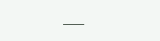___